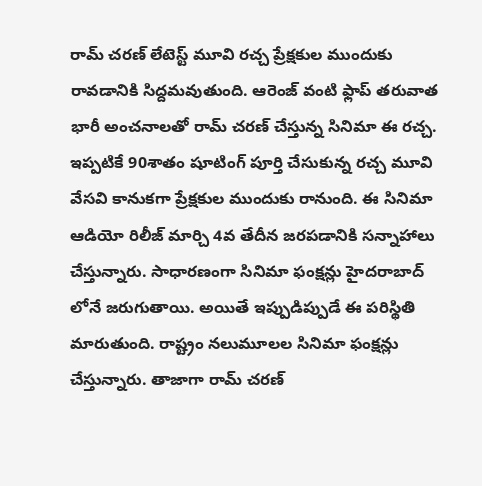రామ్ చరణ్ లేటెస్ట్ మూవి రచ్చ ప్రేక్షకుల ముందుకు రావడానికి సిద్దమవుతుంది. ఆరెంజ్ వంటి ఫ్లాప్ తరువాత భారీ అంచనాలతో రామ్ చరణ్ చేస్తున్న సినిమా ఈ రచ్చ. ఇప్పటికే 90శాతం షూటింగ్ పూర్తి చేసుకున్న రచ్చ మూవి వేసవి కానుకగా ప్రేక్షకుల ముందుకు రానుంది. ఈ సినిమా ఆడియో రిలీజ్ మార్చి 4వ తేదీన జరపడానికి సన్నాహాలు చేస్తున్నారు. సాధారణంగా సినిమా ఫంక్షన్లు హైదరాబాద్ లోనే జరుగుతాయి. అయితే ఇప్పుడిప్పుడే ఈ పరిస్థితి మారుతుంది. రాష్ట్రం నలుమూలల సినిమా ఫంక్షన్లు చేస్తున్నారు. తాజాగా రామ్ చరణ్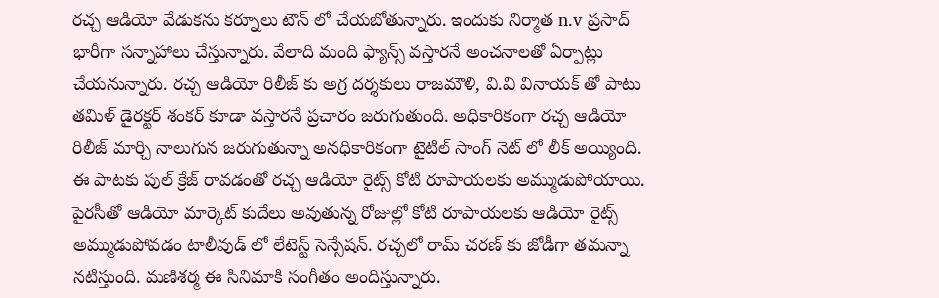రచ్చ ఆడియో వేడుకను కర్నూలు టౌన్ లో చేయబోతున్నారు. ఇందుకు నిర్మాత n.v ప్రసాద్ భారీగా సన్నాహాలు చేస్తున్నారు. వేలాది మంది ఫ్యాన్స్ వస్తారనే అంచనాలతో ఏర్పాట్లు చేయనున్నారు. రచ్చ ఆడియో రిలీజ్ కు అగ్ర దర్శకులు రాజమౌళి, వి.వి వినాయక్ తో పాటు తమిళ్ డైరక్టర్ శంకర్ కూడా వస్తారనే ప్రచారం జరుగుతుంది. అధికారికంగా రచ్చ ఆడియో రిలీజ్ మార్చి నాలుగున జరుగుతున్నా అనధికారికంగా టైటిల్ సాంగ్ నెట్ లో లీక్ అయ్యింది. ఈ పాటకు పుల్ క్రేజ్ రావడంతో రచ్చ ఆడియో రైట్స్ కోటి రూపాయలకు అమ్ముడుపోయాయి. పైరసీతో ఆడియో మార్కెట్ కుదేలు అవుతున్న రోజుల్లో కోటి రూపాయలకు ఆడియో రైట్స్ అమ్ముడుపోవడం టాలీవుడ్ లో లేటెస్ట్ సెన్సేషన్. రచ్చలో రామ్ చరణ్ కు జోడీగా తమన్నా నటిస్తుంది. మణిశర్మ ఈ సినిమాకి సంగీతం అందిస్తున్నారు.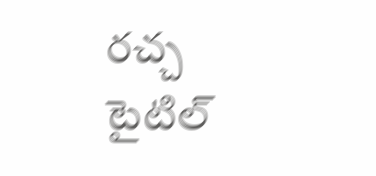రచ్చ టైటిల్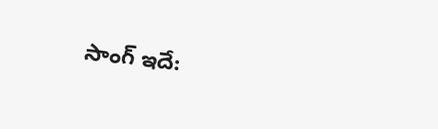సాంగ్ ఇదే: